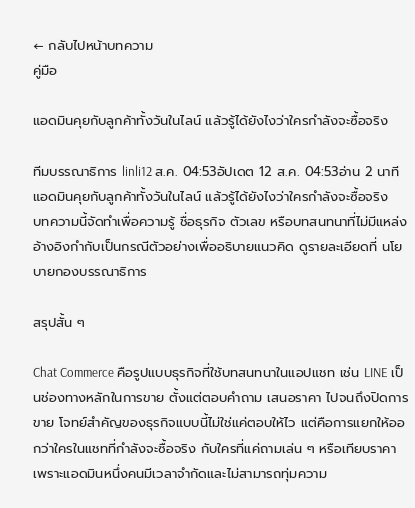← กลับไปหน้าบทความ
คู่มือ

แอดมินคุยกับลูกค้าทั้งวันในไลน์ แล้วรู้ได้ยังไงว่าใครกำลังจะซื้อจริง

ทีมบรรณาธิการ linli12 ส.ค. 04:53อัปเดต 12 ส.ค. 04:53อ่าน 2 นาที
แอดมินคุยกับลูกค้าทั้งวันในไลน์ แล้วรู้ได้ยังไงว่าใครกำลังจะซื้อจริง
บทความนี้จัดทำเพื่อความรู้ ชื่อธุรกิจ ตัวเลข หรือบทสนทนาที่ไม่มีแหล่งอ้างอิงกำกับเป็นกรณีตัวอย่างเพื่ออธิบายแนวคิด ดูรายละเอียดที่ นโยบายกองบรรณาธิการ

สรุปสั้น ๆ

Chat Commerce คือรูปแบบธุรกิจที่ใช้บทสนทนาในแอปแชท เช่น LINE เป็นช่องทางหลักในการขาย ตั้งแต่ตอบคำถาม เสนอราคา ไปจนถึงปิดการขาย โจทย์สำคัญของธุรกิจแบบนี้ไม่ใช่แค่ตอบให้ไว แต่คือการแยกให้ออกว่าใครในแชทที่กำลังจะซื้อจริง กับใครที่แค่ถามเล่น ๆ หรือเทียบราคา เพราะแอดมินหนึ่งคนมีเวลาจำกัดและไม่สามารถทุ่มความ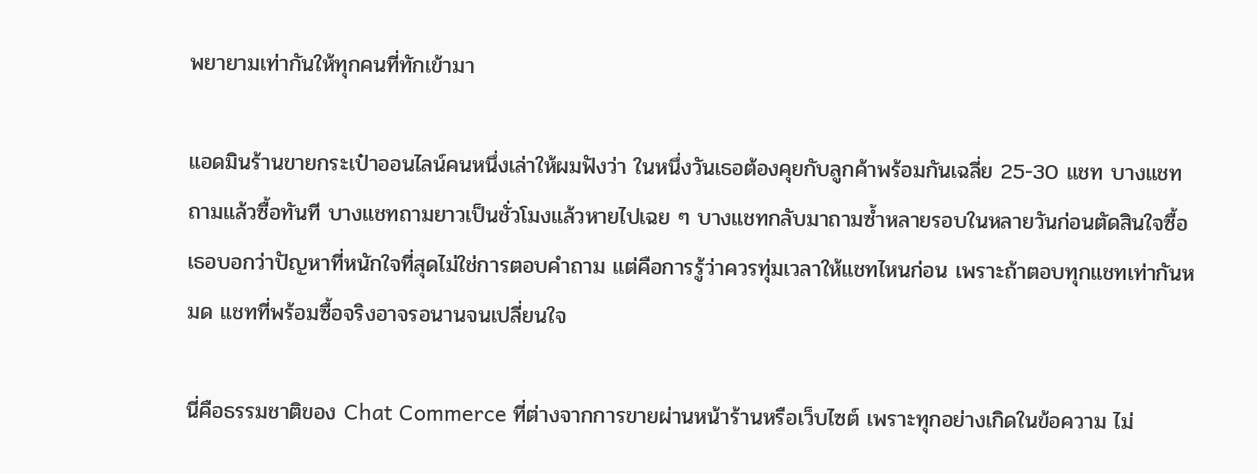พยายามเท่ากันให้ทุกคนที่ทักเข้ามา

แอดมินร้านขายกระเป๋าออนไลน์คนหนึ่งเล่าให้ผมฟังว่า ในหนึ่งวันเธอต้องคุยกับลูกค้าพร้อมกันเฉลี่ย 25-30 แชท บางแชทถามแล้วซื้อทันที บางแชทถามยาวเป็นชั่วโมงแล้วหายไปเฉย ๆ บางแชทกลับมาถามซ้ำหลายรอบในหลายวันก่อนตัดสินใจซื้อ เธอบอกว่าปัญหาที่หนักใจที่สุดไม่ใช่การตอบคำถาม แต่คือการรู้ว่าควรทุ่มเวลาให้แชทไหนก่อน เพราะถ้าตอบทุกแชทเท่ากันหมด แชทที่พร้อมซื้อจริงอาจรอนานจนเปลี่ยนใจ

นี่คือธรรมชาติของ Chat Commerce ที่ต่างจากการขายผ่านหน้าร้านหรือเว็บไซต์ เพราะทุกอย่างเกิดในข้อความ ไม่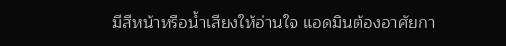มีสีหน้าหรือน้ำเสียงให้อ่านใจ แอดมินต้องอาศัยกา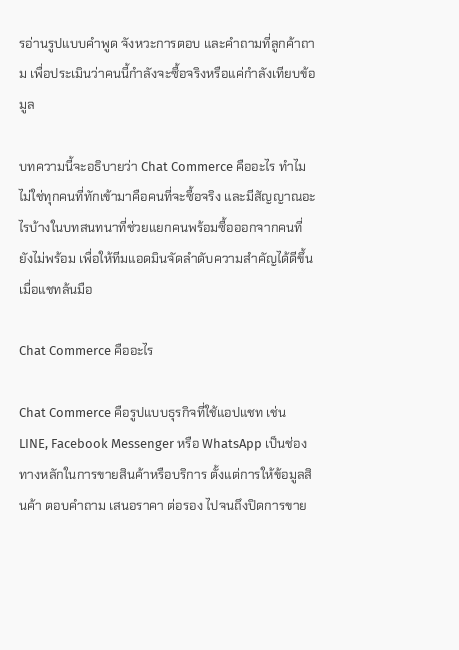รอ่านรูปแบบคำพูด จังหวะการตอบ และคำถามที่ลูกค้าถาม เพื่อประเมินว่าคนนี้กำลังจะซื้อจริงหรือแค่กำลังเทียบข้อมูล

บทความนี้จะอธิบายว่า Chat Commerce คืออะไร ทำไมไม่ใช่ทุกคนที่ทักเข้ามาคือคนที่จะซื้อจริง และมีสัญญาณอะไรบ้างในบทสนทนาที่ช่วยแยกคนพร้อมซื้อออกจากคนที่ยังไม่พร้อม เพื่อให้ทีมแอดมินจัดลำดับความสำคัญได้ดีขึ้นเมื่อแชทล้นมือ

Chat Commerce คืออะไร

Chat Commerce คือรูปแบบธุรกิจที่ใช้แอปแชท เช่น LINE, Facebook Messenger หรือ WhatsApp เป็นช่องทางหลักในการขายสินค้าหรือบริการ ตั้งแต่การให้ข้อมูลสินค้า ตอบคำถาม เสนอราคา ต่อรอง ไปจนถึงปิดการขาย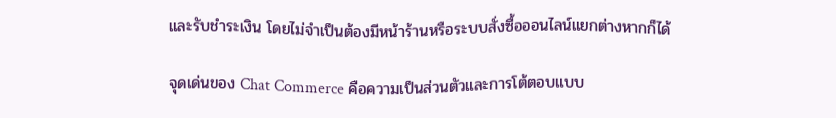และรับชำระเงิน โดยไม่จำเป็นต้องมีหน้าร้านหรือระบบสั่งซื้อออนไลน์แยกต่างหากก็ได้

จุดเด่นของ Chat Commerce คือความเป็นส่วนตัวและการโต้ตอบแบบ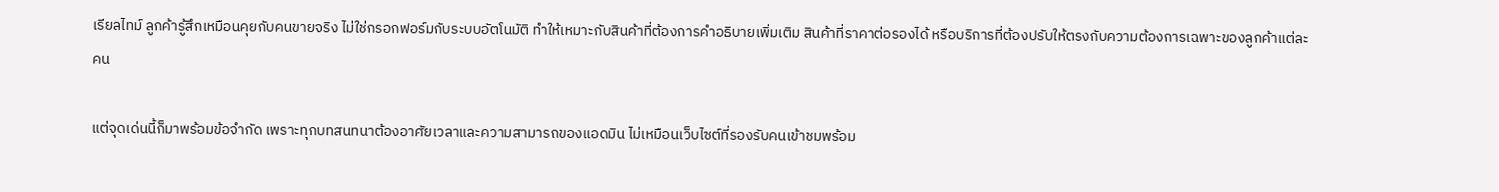เรียลไทม์ ลูกค้ารู้สึกเหมือนคุยกับคนขายจริง ไม่ใช่กรอกฟอร์มกับระบบอัตโนมัติ ทำให้เหมาะกับสินค้าที่ต้องการคำอธิบายเพิ่มเติม สินค้าที่ราคาต่อรองได้ หรือบริการที่ต้องปรับให้ตรงกับความต้องการเฉพาะของลูกค้าแต่ละคน

แต่จุดเด่นนี้ก็มาพร้อมข้อจำกัด เพราะทุกบทสนทนาต้องอาศัยเวลาและความสามารถของแอดมิน ไม่เหมือนเว็บไซต์ที่รองรับคนเข้าชมพร้อม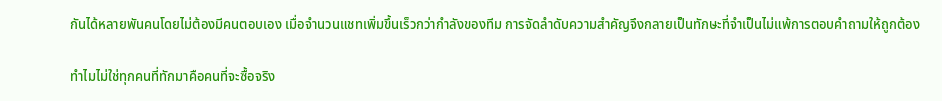กันได้หลายพันคนโดยไม่ต้องมีคนตอบเอง เมื่อจำนวนแชทเพิ่มขึ้นเร็วกว่ากำลังของทีม การจัดลำดับความสำคัญจึงกลายเป็นทักษะที่จำเป็นไม่แพ้การตอบคำถามให้ถูกต้อง

ทำไมไม่ใช่ทุกคนที่ทักมาคือคนที่จะซื้อจริง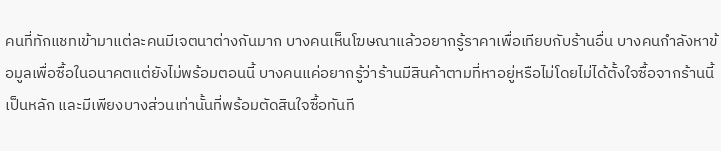คนที่ทักแชทเข้ามาแต่ละคนมีเจตนาต่างกันมาก บางคนเห็นโฆษณาแล้วอยากรู้ราคาเพื่อเทียบกับร้านอื่น บางคนกำลังหาข้อมูลเพื่อซื้อในอนาคตแต่ยังไม่พร้อมตอนนี้ บางคนแค่อยากรู้ว่าร้านมีสินค้าตามที่หาอยู่หรือไม่โดยไม่ได้ตั้งใจซื้อจากร้านนี้เป็นหลัก และมีเพียงบางส่วนเท่านั้นที่พร้อมตัดสินใจซื้อทันที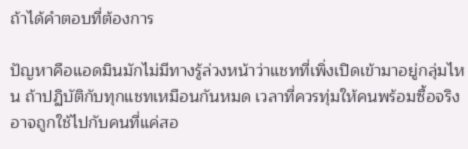ถ้าได้คำตอบที่ต้องการ

ปัญหาคือแอดมินมักไม่มีทางรู้ล่วงหน้าว่าแชทที่เพิ่งเปิดเข้ามาอยู่กลุ่มไหน ถ้าปฏิบัติกับทุกแชทเหมือนกันหมด เวลาที่ควรทุ่มให้คนพร้อมซื้อจริงอาจถูกใช้ไปกับคนที่แค่สอ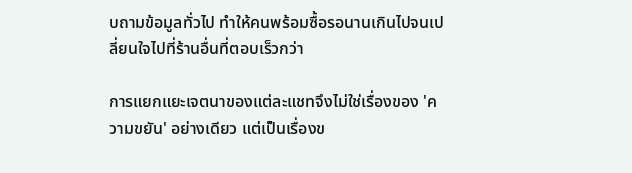บถามข้อมูลทั่วไป ทำให้คนพร้อมซื้อรอนานเกินไปจนเปลี่ยนใจไปที่ร้านอื่นที่ตอบเร็วกว่า

การแยกแยะเจตนาของแต่ละแชทจึงไม่ใช่เรื่องของ 'ความขยัน' อย่างเดียว แต่เป็นเรื่องข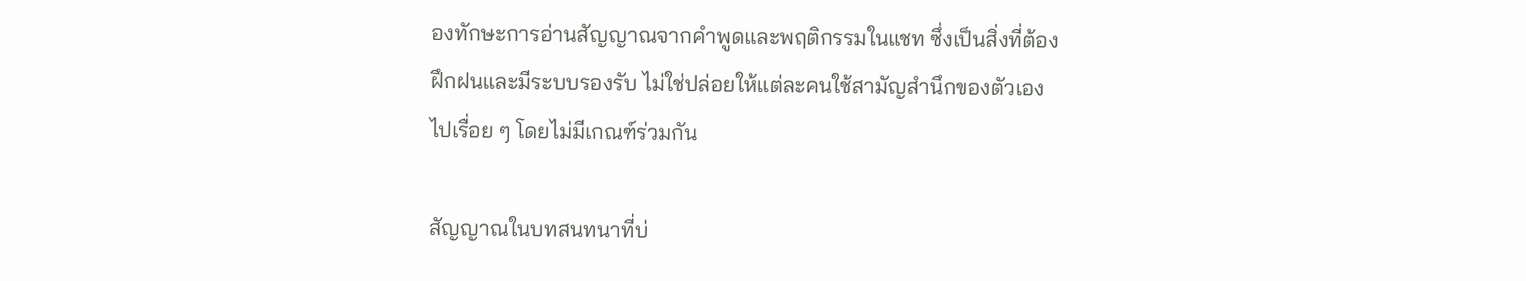องทักษะการอ่านสัญญาณจากคำพูดและพฤติกรรมในแชท ซึ่งเป็นสิ่งที่ต้องฝึกฝนและมีระบบรองรับ ไม่ใช่ปล่อยให้แต่ละคนใช้สามัญสำนึกของตัวเองไปเรื่อย ๆ โดยไม่มีเกณฑ์ร่วมกัน

สัญญาณในบทสนทนาที่บ่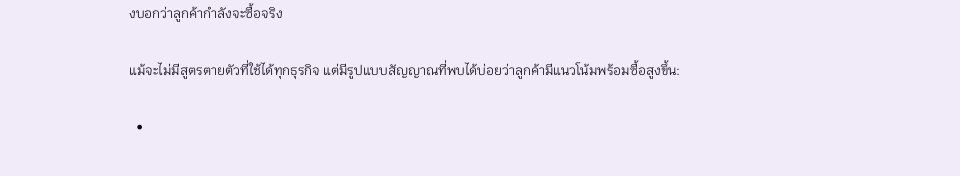งบอกว่าลูกค้ากำลังจะซื้อจริง

แม้จะไม่มีสูตรตายตัวที่ใช้ได้ทุกธุรกิจ แต่มีรูปแบบสัญญาณที่พบได้บ่อยว่าลูกค้ามีแนวโน้มพร้อมซื้อสูงขึ้น:

  •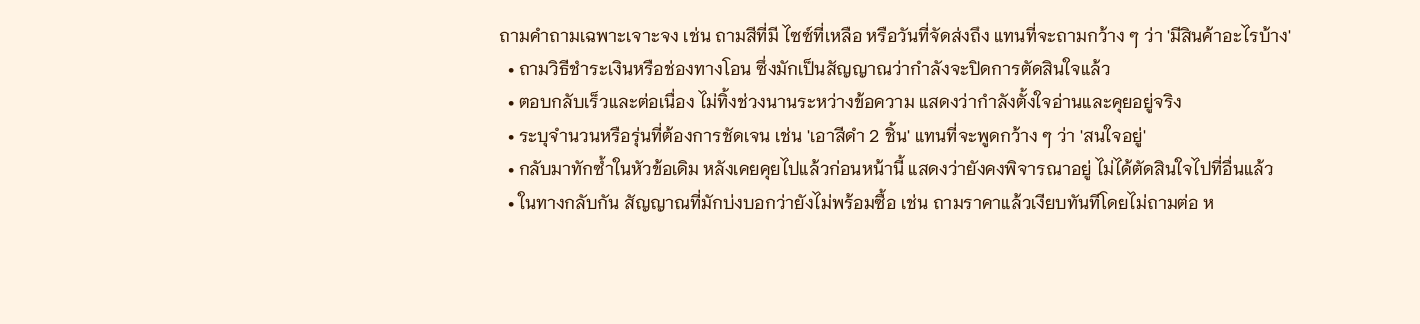ถามคำถามเฉพาะเจาะจง เช่น ถามสีที่มี ไซซ์ที่เหลือ หรือวันที่จัดส่งถึง แทนที่จะถามกว้าง ๆ ว่า 'มีสินค้าอะไรบ้าง'
  • ถามวิธีชำระเงินหรือช่องทางโอน ซึ่งมักเป็นสัญญาณว่ากำลังจะปิดการตัดสินใจแล้ว
  • ตอบกลับเร็วและต่อเนื่อง ไม่ทิ้งช่วงนานระหว่างข้อความ แสดงว่ากำลังตั้งใจอ่านและคุยอยู่จริง
  • ระบุจำนวนหรือรุ่นที่ต้องการชัดเจน เช่น 'เอาสีดำ 2 ชิ้น' แทนที่จะพูดกว้าง ๆ ว่า 'สนใจอยู่'
  • กลับมาทักซ้ำในหัวข้อเดิม หลังเคยคุยไปแล้วก่อนหน้านี้ แสดงว่ายังคงพิจารณาอยู่ ไม่ได้ตัดสินใจไปที่อื่นแล้ว
  • ในทางกลับกัน สัญญาณที่มักบ่งบอกว่ายังไม่พร้อมซื้อ เช่น ถามราคาแล้วเงียบทันทีโดยไม่ถามต่อ ห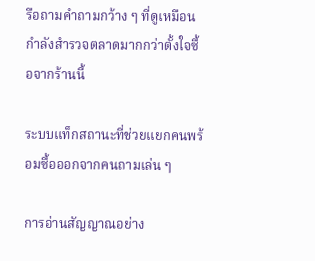รือถามคำถามกว้าง ๆ ที่ดูเหมือนกำลังสำรวจตลาดมากกว่าตั้งใจซื้อจากร้านนี้

ระบบแท็กสถานะที่ช่วยแยกคนพร้อมซื้อออกจากคนถามเล่น ๆ

การอ่านสัญญาณอย่าง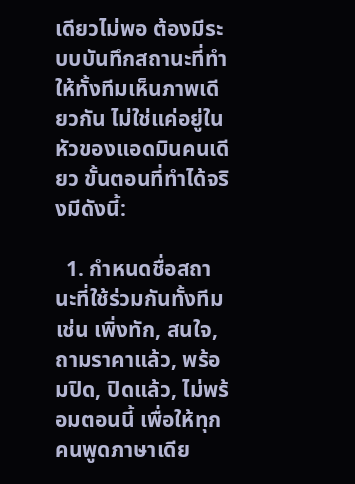เดียวไม่พอ ต้องมีระบบบันทึกสถานะที่ทำให้ทั้งทีมเห็นภาพเดียวกัน ไม่ใช่แค่อยู่ในหัวของแอดมินคนเดียว ขั้นตอนที่ทำได้จริงมีดังนี้:

  1. กำหนดชื่อสถานะที่ใช้ร่วมกันทั้งทีม เช่น เพิ่งทัก, สนใจ, ถามราคาแล้ว, พร้อมปิด, ปิดแล้ว, ไม่พร้อมตอนนี้ เพื่อให้ทุกคนพูดภาษาเดีย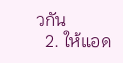วกัน
  2. ให้แอด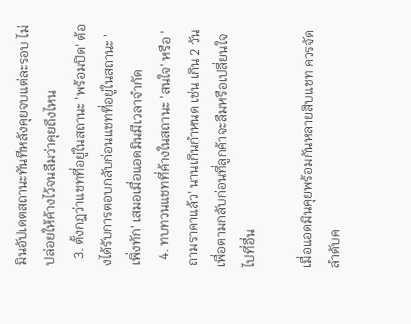มินอัปเดตสถานะทันทีหลังคุยจบแต่ละรอบ ไม่ปล่อยให้ค้างไว้จนลืมว่าคุยถึงไหน
  3. ตั้งกฎว่าแชทที่อยู่ในสถานะ 'พร้อมปิด' ต้องได้รับการตอบกลับก่อนแชทที่อยู่ในสถานะ 'เพิ่งทัก' เสมอเมื่อแอดมินมีเวลาจำกัด
  4. ทบทวนแชทที่ค้างในสถานะ 'สนใจ' หรือ 'ถามราคาแล้ว' นานเกินกำหนด เช่น เกิน 2 วัน เพื่อตามกลับก่อนที่ลูกค้าจะลืมหรือเปลี่ยนใจไปที่อื่น

เมื่อแอดมินคุยพร้อมกันหลายสิบแชท ควรจัดลำดับค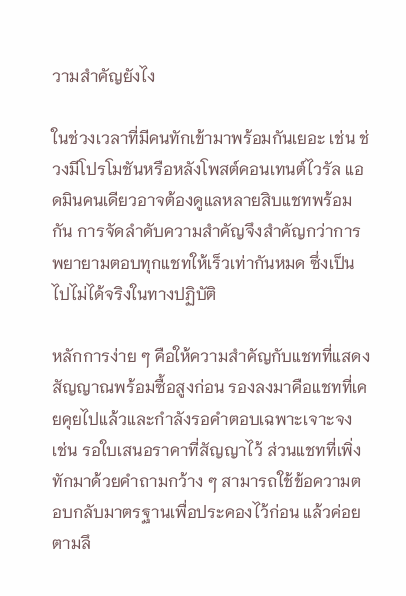วามสำคัญยังไง

ในช่วงเวลาที่มีคนทักเข้ามาพร้อมกันเยอะ เช่น ช่วงมีโปรโมชันหรือหลังโพสต์คอนเทนต์ไวรัล แอดมินคนเดียวอาจต้องดูแลหลายสิบแชทพร้อมกัน การจัดลำดับความสำคัญจึงสำคัญกว่าการพยายามตอบทุกแชทให้เร็วเท่ากันหมด ซึ่งเป็นไปไม่ได้จริงในทางปฏิบัติ

หลักการง่าย ๆ คือให้ความสำคัญกับแชทที่แสดงสัญญาณพร้อมซื้อสูงก่อน รองลงมาคือแชทที่เคยคุยไปแล้วและกำลังรอคำตอบเฉพาะเจาะจง เช่น รอใบเสนอราคาที่สัญญาไว้ ส่วนแชทที่เพิ่งทักมาด้วยคำถามกว้าง ๆ สามารถใช้ข้อความตอบกลับมาตรฐานเพื่อประคองไว้ก่อน แล้วค่อยตามลึ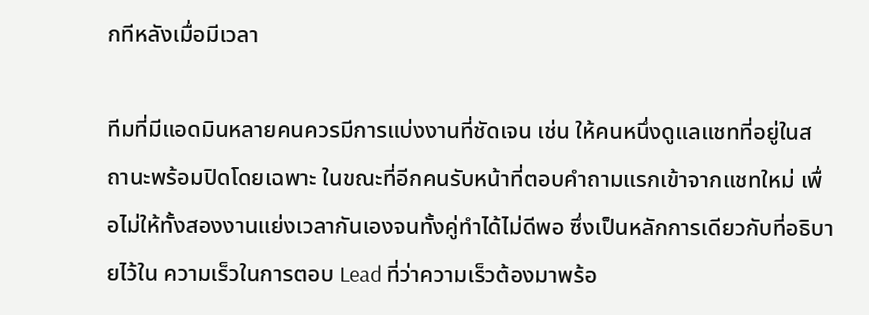กทีหลังเมื่อมีเวลา

ทีมที่มีแอดมินหลายคนควรมีการแบ่งงานที่ชัดเจน เช่น ให้คนหนึ่งดูแลแชทที่อยู่ในสถานะพร้อมปิดโดยเฉพาะ ในขณะที่อีกคนรับหน้าที่ตอบคำถามแรกเข้าจากแชทใหม่ เพื่อไม่ให้ทั้งสองงานแย่งเวลากันเองจนทั้งคู่ทำได้ไม่ดีพอ ซึ่งเป็นหลักการเดียวกับที่อธิบายไว้ใน ความเร็วในการตอบ Lead ที่ว่าความเร็วต้องมาพร้อ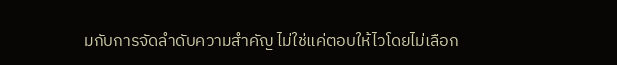มกับการจัดลำดับความสำคัญ ไม่ใช่แค่ตอบให้ไวโดยไม่เลือก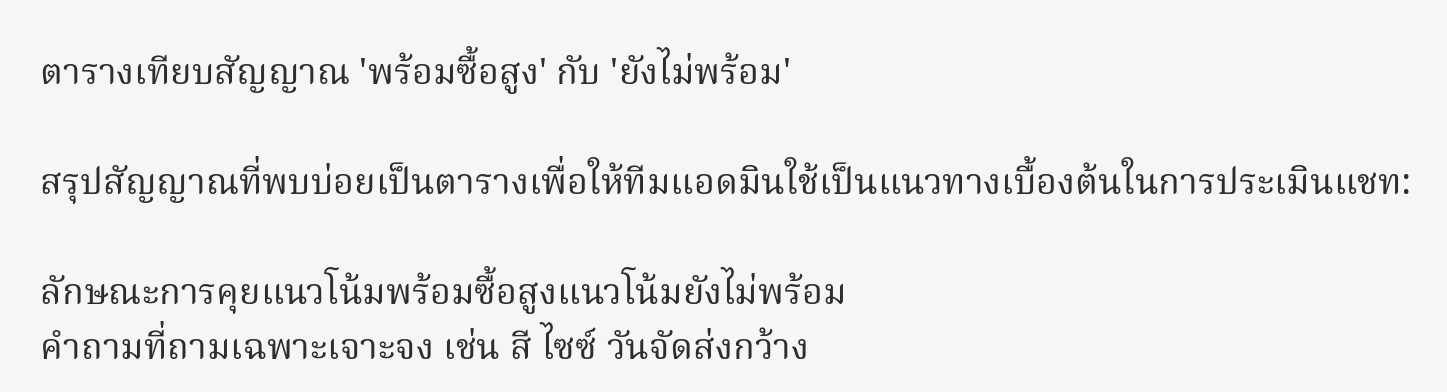ตารางเทียบสัญญาณ 'พร้อมซื้อสูง' กับ 'ยังไม่พร้อม'

สรุปสัญญาณที่พบบ่อยเป็นตารางเพื่อให้ทีมแอดมินใช้เป็นแนวทางเบื้องต้นในการประเมินแชท:

ลักษณะการคุยแนวโน้มพร้อมซื้อสูงแนวโน้มยังไม่พร้อม
คำถามที่ถามเฉพาะเจาะจง เช่น สี ไซซ์ วันจัดส่งกว้าง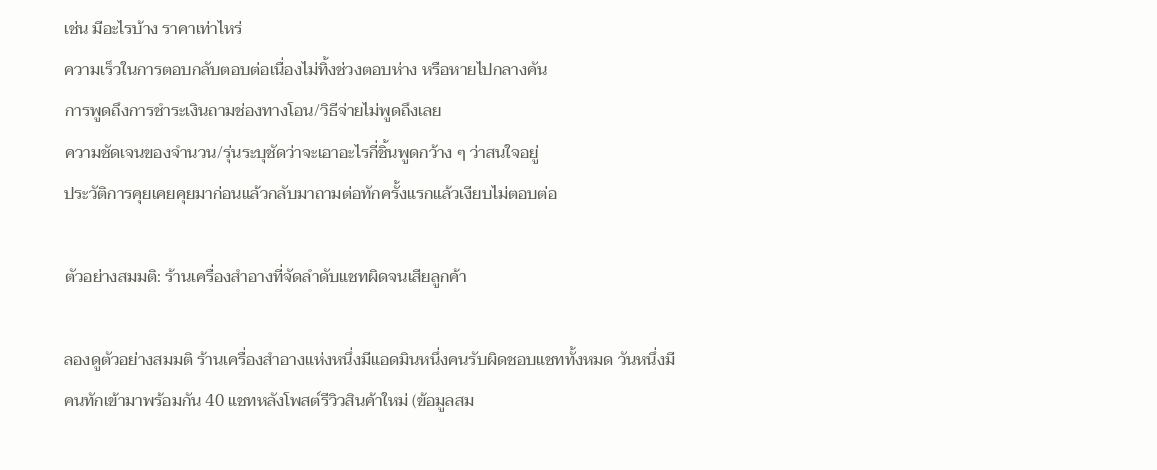เช่น มีอะไรบ้าง ราคาเท่าไหร่
ความเร็วในการตอบกลับตอบต่อเนื่องไม่ทิ้งช่วงตอบห่าง หรือหายไปกลางคัน
การพูดถึงการชำระเงินถามช่องทางโอน/วิธีจ่ายไม่พูดถึงเลย
ความชัดเจนของจำนวน/รุ่นระบุชัดว่าจะเอาอะไรกี่ชิ้นพูดกว้าง ๆ ว่าสนใจอยู่
ประวัติการคุยเคยคุยมาก่อนแล้วกลับมาถามต่อทักครั้งแรกแล้วเงียบไม่ตอบต่อ

ตัวอย่างสมมติ: ร้านเครื่องสำอางที่จัดลำดับแชทผิดจนเสียลูกค้า

ลองดูตัวอย่างสมมติ ร้านเครื่องสำอางแห่งหนึ่งมีแอดมินหนึ่งคนรับผิดชอบแชททั้งหมด วันหนึ่งมีคนทักเข้ามาพร้อมกัน 40 แชทหลังโพสต์รีวิวสินค้าใหม่ (ข้อมูลสม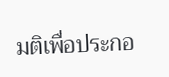มติเพื่อประกอ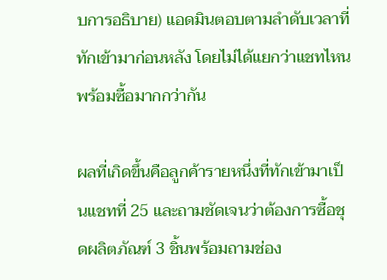บการอธิบาย) แอดมินตอบตามลำดับเวลาที่ทักเข้ามาก่อนหลัง โดยไม่ได้แยกว่าแชทไหนพร้อมซื้อมากกว่ากัน

ผลที่เกิดขึ้นคือลูกค้ารายหนึ่งที่ทักเข้ามาเป็นแชทที่ 25 และถามชัดเจนว่าต้องการซื้อชุดผลิตภัณฑ์ 3 ชิ้นพร้อมถามช่อง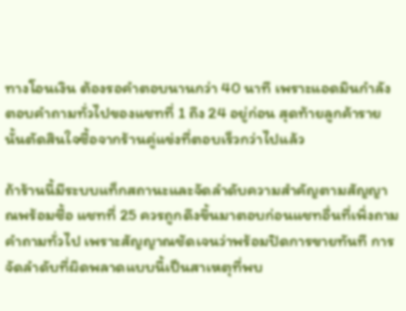ทางโอนเงิน ต้องรอคำตอบนานกว่า 40 นาที เพราะแอดมินกำลังตอบคำถามทั่วไปของแชทที่ 1 ถึง 24 อยู่ก่อน สุดท้ายลูกค้ารายนั้นตัดสินใจซื้อจากร้านคู่แข่งที่ตอบเร็วกว่าไปแล้ว

ถ้าร้านนี้มีระบบแท็กสถานะและจัดลำดับความสำคัญตามสัญญาณพร้อมซื้อ แชทที่ 25 ควรถูกดึงขึ้นมาตอบก่อนแชทอื่นที่เพิ่งถามคำถามทั่วไป เพราะสัญญาณชัดเจนว่าพร้อมปิดการขายทันที การจัดลำดับที่ผิดพลาดแบบนี้เป็นสาเหตุที่พบ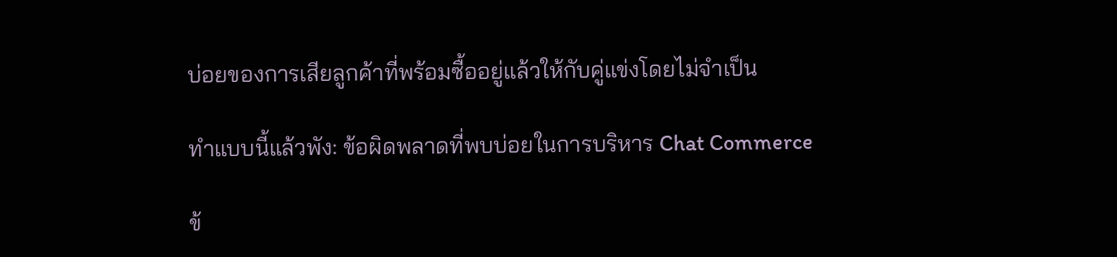บ่อยของการเสียลูกค้าที่พร้อมซื้ออยู่แล้วให้กับคู่แข่งโดยไม่จำเป็น

ทำแบบนี้แล้วพัง: ข้อผิดพลาดที่พบบ่อยในการบริหาร Chat Commerce

ข้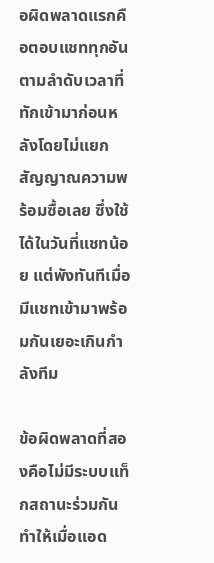อผิดพลาดแรกคือตอบแชททุกอันตามลำดับเวลาที่ทักเข้ามาก่อนหลังโดยไม่แยกสัญญาณความพร้อมซื้อเลย ซึ่งใช้ได้ในวันที่แชทน้อย แต่พังทันทีเมื่อมีแชทเข้ามาพร้อมกันเยอะเกินกำลังทีม

ข้อผิดพลาดที่สองคือไม่มีระบบแท็กสถานะร่วมกัน ทำให้เมื่อแอด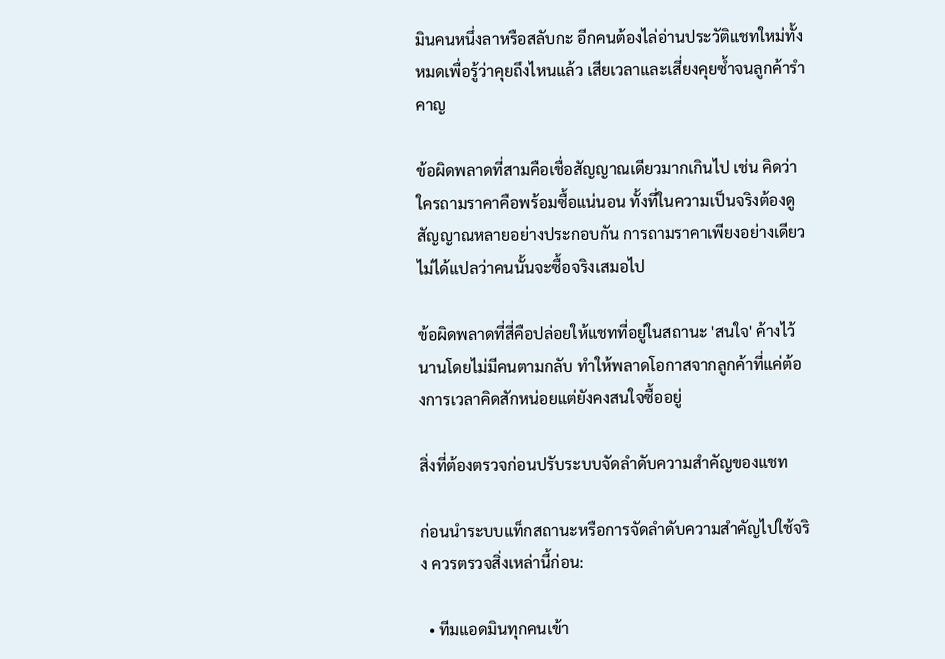มินคนหนึ่งลาหรือสลับกะ อีกคนต้องไล่อ่านประวัติแชทใหม่ทั้งหมดเพื่อรู้ว่าคุยถึงไหนแล้ว เสียเวลาและเสี่ยงคุยซ้ำจนลูกค้ารำคาญ

ข้อผิดพลาดที่สามคือเชื่อสัญญาณเดียวมากเกินไป เช่น คิดว่าใครถามราคาคือพร้อมซื้อแน่นอน ทั้งที่ในความเป็นจริงต้องดูสัญญาณหลายอย่างประกอบกัน การถามราคาเพียงอย่างเดียวไม่ได้แปลว่าคนนั้นจะซื้อจริงเสมอไป

ข้อผิดพลาดที่สี่คือปล่อยให้แชทที่อยู่ในสถานะ 'สนใจ' ค้างไว้นานโดยไม่มีคนตามกลับ ทำให้พลาดโอกาสจากลูกค้าที่แค่ต้องการเวลาคิดสักหน่อยแต่ยังคงสนใจซื้ออยู่

สิ่งที่ต้องตรวจก่อนปรับระบบจัดลำดับความสำคัญของแชท

ก่อนนำระบบแท็กสถานะหรือการจัดลำดับความสำคัญไปใช้จริง ควรตรวจสิ่งเหล่านี้ก่อน:

  • ทีมแอดมินทุกคนเข้า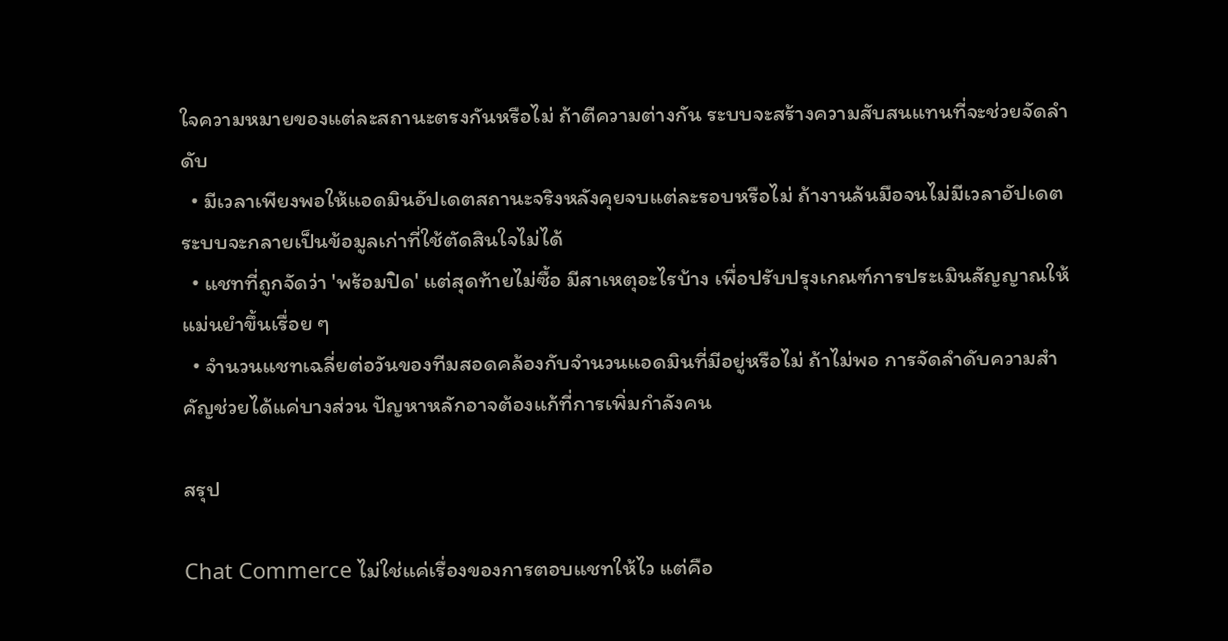ใจความหมายของแต่ละสถานะตรงกันหรือไม่ ถ้าตีความต่างกัน ระบบจะสร้างความสับสนแทนที่จะช่วยจัดลำดับ
  • มีเวลาเพียงพอให้แอดมินอัปเดตสถานะจริงหลังคุยจบแต่ละรอบหรือไม่ ถ้างานล้นมือจนไม่มีเวลาอัปเดต ระบบจะกลายเป็นข้อมูลเก่าที่ใช้ตัดสินใจไม่ได้
  • แชทที่ถูกจัดว่า 'พร้อมปิด' แต่สุดท้ายไม่ซื้อ มีสาเหตุอะไรบ้าง เพื่อปรับปรุงเกณฑ์การประเมินสัญญาณให้แม่นยำขึ้นเรื่อย ๆ
  • จำนวนแชทเฉลี่ยต่อวันของทีมสอดคล้องกับจำนวนแอดมินที่มีอยู่หรือไม่ ถ้าไม่พอ การจัดลำดับความสำคัญช่วยได้แค่บางส่วน ปัญหาหลักอาจต้องแก้ที่การเพิ่มกำลังคน

สรุป

Chat Commerce ไม่ใช่แค่เรื่องของการตอบแชทให้ไว แต่คือ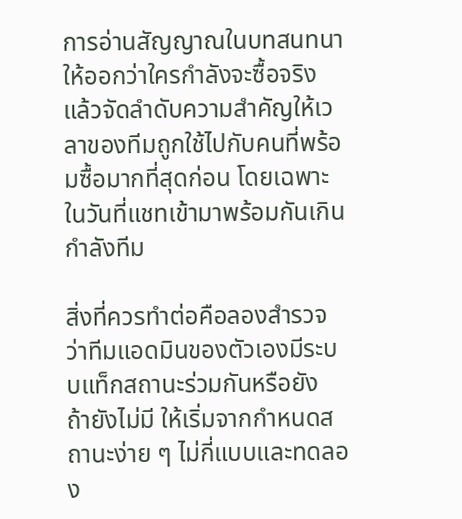การอ่านสัญญาณในบทสนทนาให้ออกว่าใครกำลังจะซื้อจริง แล้วจัดลำดับความสำคัญให้เวลาของทีมถูกใช้ไปกับคนที่พร้อมซื้อมากที่สุดก่อน โดยเฉพาะในวันที่แชทเข้ามาพร้อมกันเกินกำลังทีม

สิ่งที่ควรทำต่อคือลองสำรวจว่าทีมแอดมินของตัวเองมีระบบแท็กสถานะร่วมกันหรือยัง ถ้ายังไม่มี ให้เริ่มจากกำหนดสถานะง่าย ๆ ไม่กี่แบบและทดลอง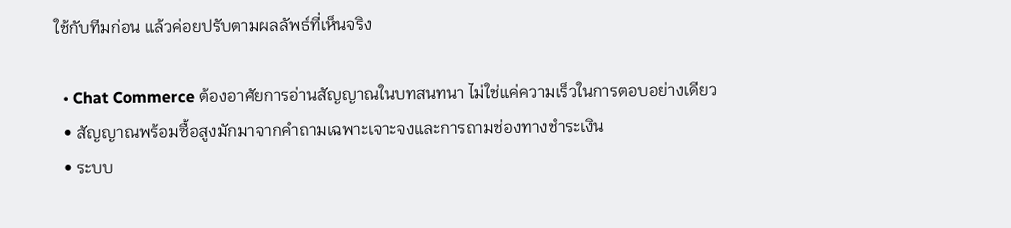ใช้กับทีมก่อน แล้วค่อยปรับตามผลลัพธ์ที่เห็นจริง

  • Chat Commerce ต้องอาศัยการอ่านสัญญาณในบทสนทนา ไม่ใช่แค่ความเร็วในการตอบอย่างเดียว
  • สัญญาณพร้อมซื้อสูงมักมาจากคำถามเฉพาะเจาะจงและการถามช่องทางชำระเงิน
  • ระบบ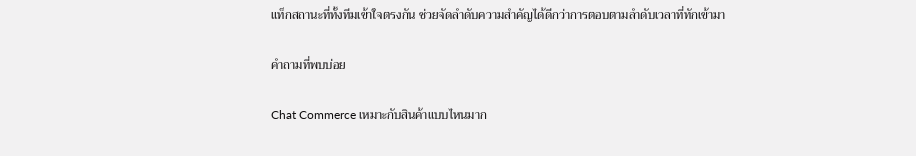แท็กสถานะที่ทั้งทีมเข้าใจตรงกัน ช่วยจัดลำดับความสำคัญได้ดีกว่าการตอบตามลำดับเวลาที่ทักเข้ามา

คำถามที่พบบ่อย

Chat Commerce เหมาะกับสินค้าแบบไหนมาก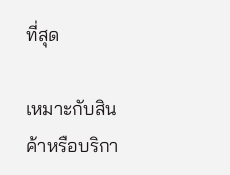ที่สุด

เหมาะกับสินค้าหรือบริกา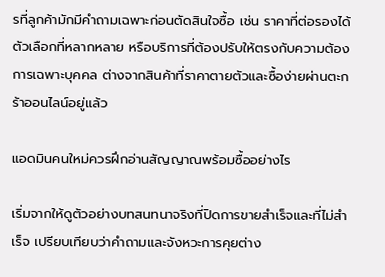รที่ลูกค้ามักมีคำถามเฉพาะก่อนตัดสินใจซื้อ เช่น ราคาที่ต่อรองได้ ตัวเลือกที่หลากหลาย หรือบริการที่ต้องปรับให้ตรงกับความต้องการเฉพาะบุคคล ต่างจากสินค้าที่ราคาตายตัวและซื้อง่ายผ่านตะกร้าออนไลน์อยู่แล้ว

แอดมินคนใหม่ควรฝึกอ่านสัญญาณพร้อมซื้ออย่างไร

เริ่มจากให้ดูตัวอย่างบทสนทนาจริงที่ปิดการขายสำเร็จและที่ไม่สำเร็จ เปรียบเทียบว่าคำถามและจังหวะการคุยต่าง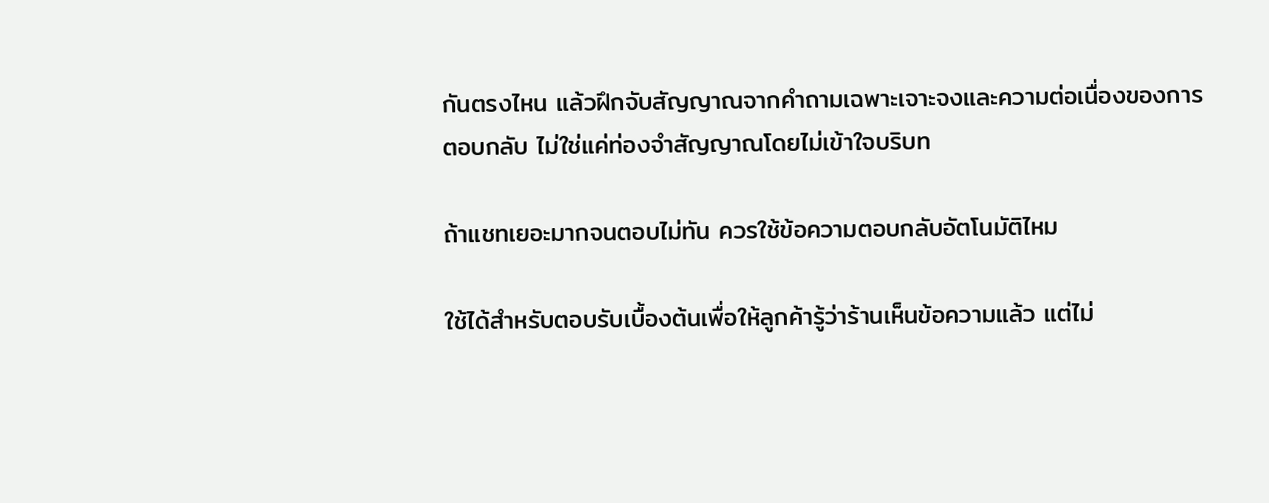กันตรงไหน แล้วฝึกจับสัญญาณจากคำถามเฉพาะเจาะจงและความต่อเนื่องของการตอบกลับ ไม่ใช่แค่ท่องจำสัญญาณโดยไม่เข้าใจบริบท

ถ้าแชทเยอะมากจนตอบไม่ทัน ควรใช้ข้อความตอบกลับอัตโนมัติไหม

ใช้ได้สำหรับตอบรับเบื้องต้นเพื่อให้ลูกค้ารู้ว่าร้านเห็นข้อความแล้ว แต่ไม่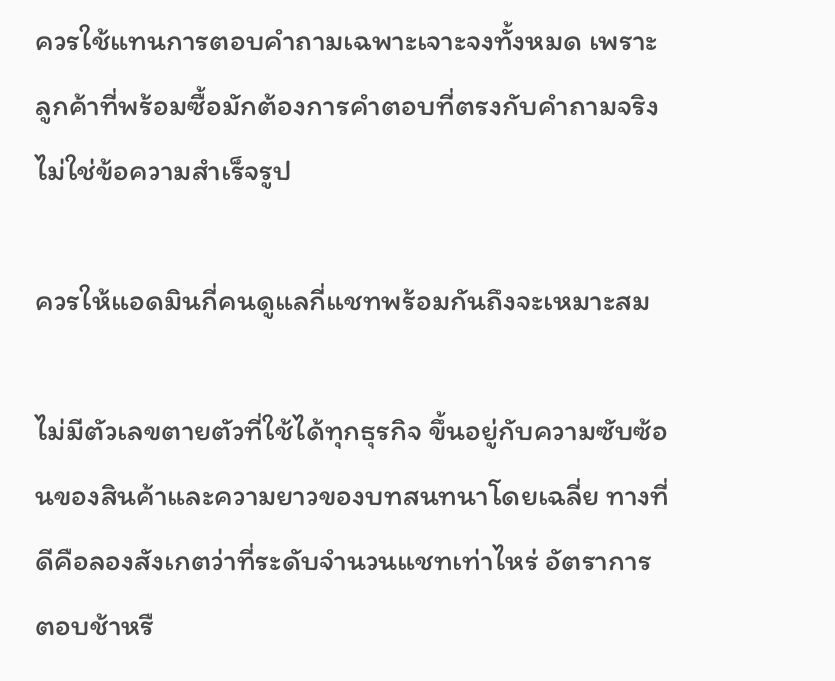ควรใช้แทนการตอบคำถามเฉพาะเจาะจงทั้งหมด เพราะลูกค้าที่พร้อมซื้อมักต้องการคำตอบที่ตรงกับคำถามจริง ไม่ใช่ข้อความสำเร็จรูป

ควรให้แอดมินกี่คนดูแลกี่แชทพร้อมกันถึงจะเหมาะสม

ไม่มีตัวเลขตายตัวที่ใช้ได้ทุกธุรกิจ ขึ้นอยู่กับความซับซ้อนของสินค้าและความยาวของบทสนทนาโดยเฉลี่ย ทางที่ดีคือลองสังเกตว่าที่ระดับจำนวนแชทเท่าไหร่ อัตราการตอบช้าหรื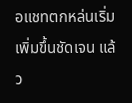อแชทตกหล่นเริ่มเพิ่มขึ้นชัดเจน แล้ว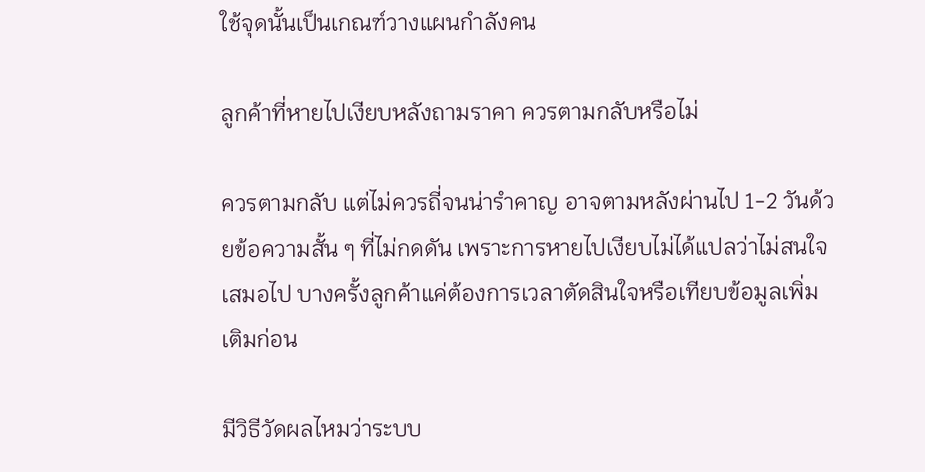ใช้จุดนั้นเป็นเกณฑ์วางแผนกำลังคน

ลูกค้าที่หายไปเงียบหลังถามราคา ควรตามกลับหรือไม่

ควรตามกลับ แต่ไม่ควรถี่จนน่ารำคาญ อาจตามหลังผ่านไป 1-2 วันด้วยข้อความสั้น ๆ ที่ไม่กดดัน เพราะการหายไปเงียบไม่ได้แปลว่าไม่สนใจเสมอไป บางครั้งลูกค้าแค่ต้องการเวลาตัดสินใจหรือเทียบข้อมูลเพิ่มเติมก่อน

มีวิธีวัดผลไหมว่าระบบ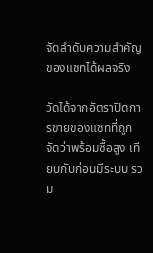จัดลำดับความสำคัญของแชทได้ผลจริง

วัดได้จากอัตราปิดการขายของแชทที่ถูกจัดว่าพร้อมซื้อสูง เทียบกับก่อนมีระบบ รวม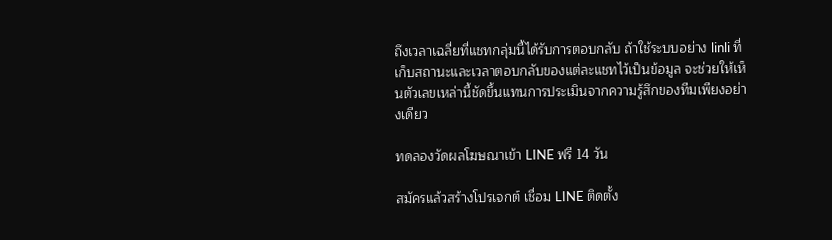ถึงเวลาเฉลี่ยที่แชทกลุ่มนี้ได้รับการตอบกลับ ถ้าใช้ระบบอย่าง linli ที่เก็บสถานะและเวลาตอบกลับของแต่ละแชทไว้เป็นข้อมูล จะช่วยให้เห็นตัวเลขเหล่านี้ชัดขึ้นแทนการประเมินจากความรู้สึกของทีมเพียงอย่างเดียว

ทดลองวัดผลโฆษณาเข้า LINE ฟรี 14 วัน

สมัครแล้วสร้างโปรเจกต์ เชื่อม LINE ติดตั้ง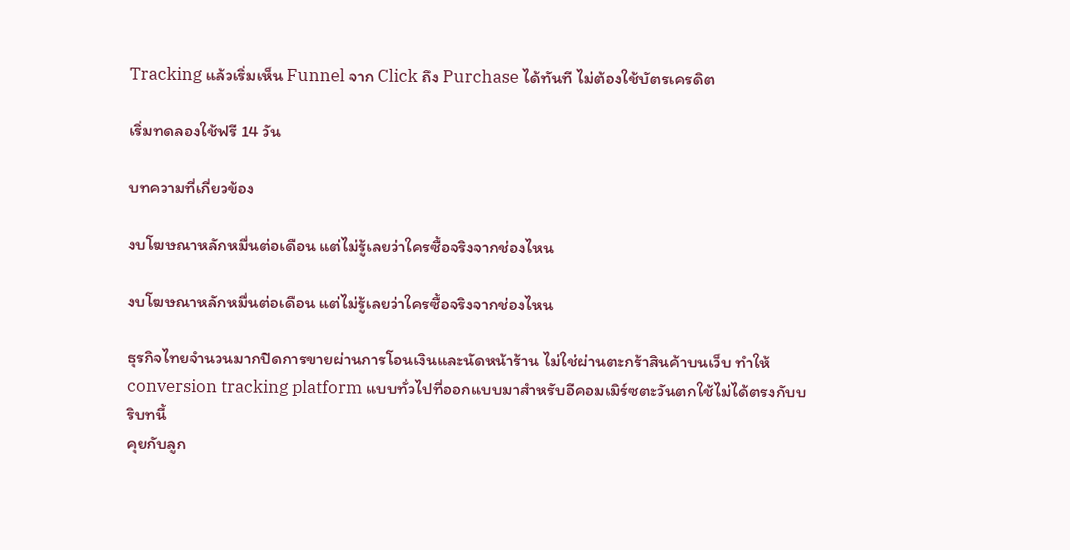Tracking แล้วเริ่มเห็น Funnel จาก Click ถึง Purchase ได้ทันที ไม่ต้องใช้บัตรเครดิต

เริ่มทดลองใช้ฟรี 14 วัน

บทความที่เกี่ยวข้อง

งบโฆษณาหลักหมื่นต่อเดือน แต่ไม่รู้เลยว่าใครซื้อจริงจากช่องไหน

งบโฆษณาหลักหมื่นต่อเดือน แต่ไม่รู้เลยว่าใครซื้อจริงจากช่องไหน

ธุรกิจไทยจำนวนมากปิดการขายผ่านการโอนเงินและนัดหน้าร้าน ไม่ใช่ผ่านตะกร้าสินค้าบนเว็บ ทำให้ conversion tracking platform แบบทั่วไปที่ออกแบบมาสำหรับอีคอมเมิร์ซตะวันตกใช้ไม่ได้ตรงกับบริบทนี้
คุยกับลูก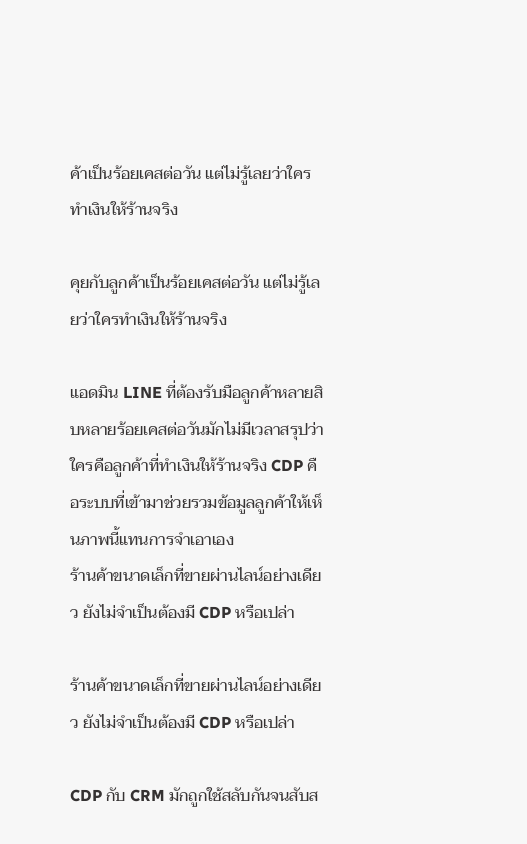ค้าเป็นร้อยเคสต่อวัน แต่ไม่รู้เลยว่าใครทำเงินให้ร้านจริง

คุยกับลูกค้าเป็นร้อยเคสต่อวัน แต่ไม่รู้เลยว่าใครทำเงินให้ร้านจริง

แอดมิน LINE ที่ต้องรับมือลูกค้าหลายสิบหลายร้อยเคสต่อวันมักไม่มีเวลาสรุปว่าใครคือลูกค้าที่ทำเงินให้ร้านจริง CDP คือระบบที่เข้ามาช่วยรวมข้อมูลลูกค้าให้เห็นภาพนี้แทนการจำเอาเอง
ร้านค้าขนาดเล็กที่ขายผ่านไลน์อย่างเดียว ยังไม่จำเป็นต้องมี CDP หรือเปล่า

ร้านค้าขนาดเล็กที่ขายผ่านไลน์อย่างเดียว ยังไม่จำเป็นต้องมี CDP หรือเปล่า

CDP กับ CRM มักถูกใช้สลับกันจนสับส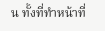น ทั้งที่ทำหน้าที่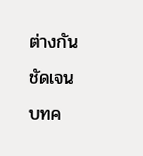ต่างกันชัดเจน บทค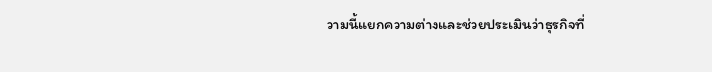วามนี้แยกความต่างและช่วยประเมินว่าธุรกิจที่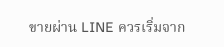ขายผ่าน LINE ควรเริ่มจาก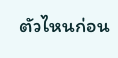ตัวไหนก่อน